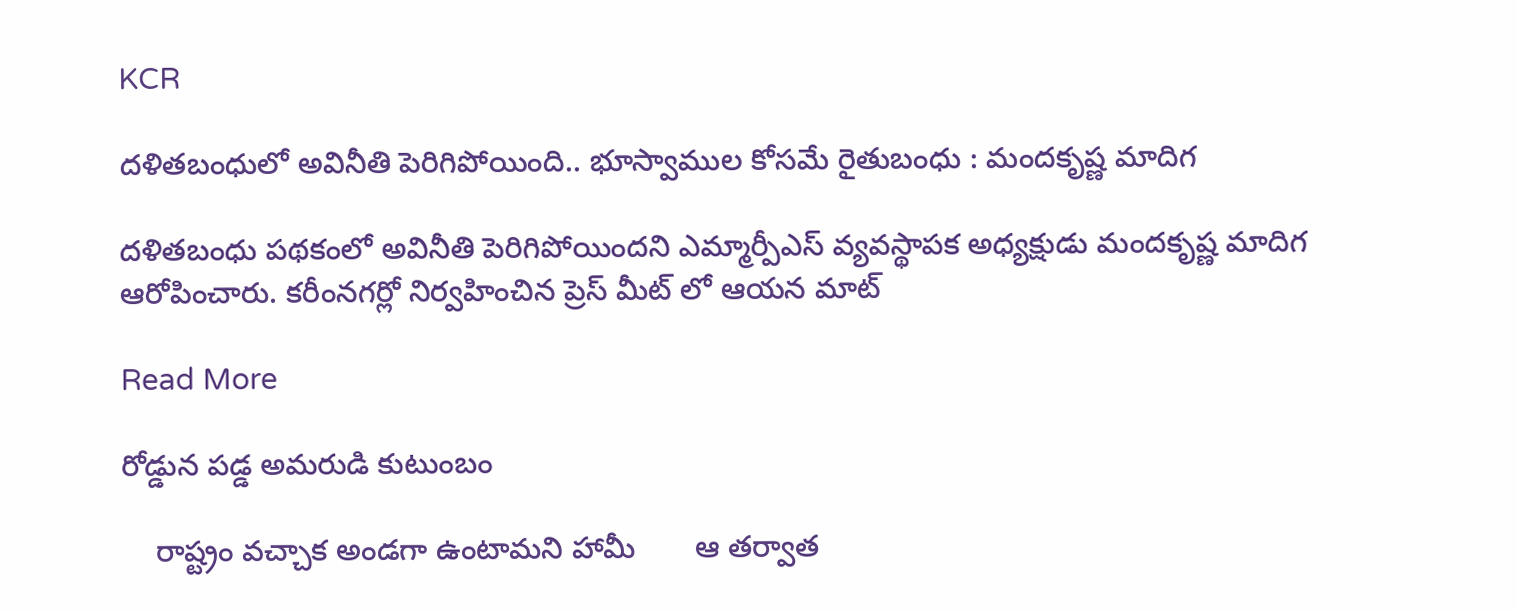KCR

దళితబంధులో అవినీతి పెరిగిపోయింది.. భూస్వాముల కోసమే రైతుబంధు : మందకృష్ణ మాదిగ

దళితబంధు పథకంలో అవినీతి పెరిగిపోయిందని ఎమ్మార్పీఎస్ వ్యవస్థాపక అధ్యక్షుడు మందకృష్ణ మాదిగ ఆరోపించారు. కరీంనగర్లో నిర్వహించిన ప్రెస్ మీట్ లో ఆయన మాట్

Read More

రోడ్డున పడ్డ అమరుడి కుటుంబం

    రాష్ట్రం వచ్చాక అండగా ఉంటామని హామీ       ఆ తర్వాత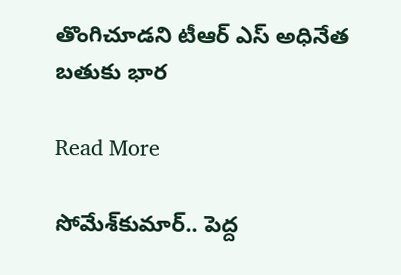తొంగిచూడని టీఆర్ ఎస్ అధినేత      బతుకు భార

Read More

సోమేశ్‌‌కుమార్.. పెద్ద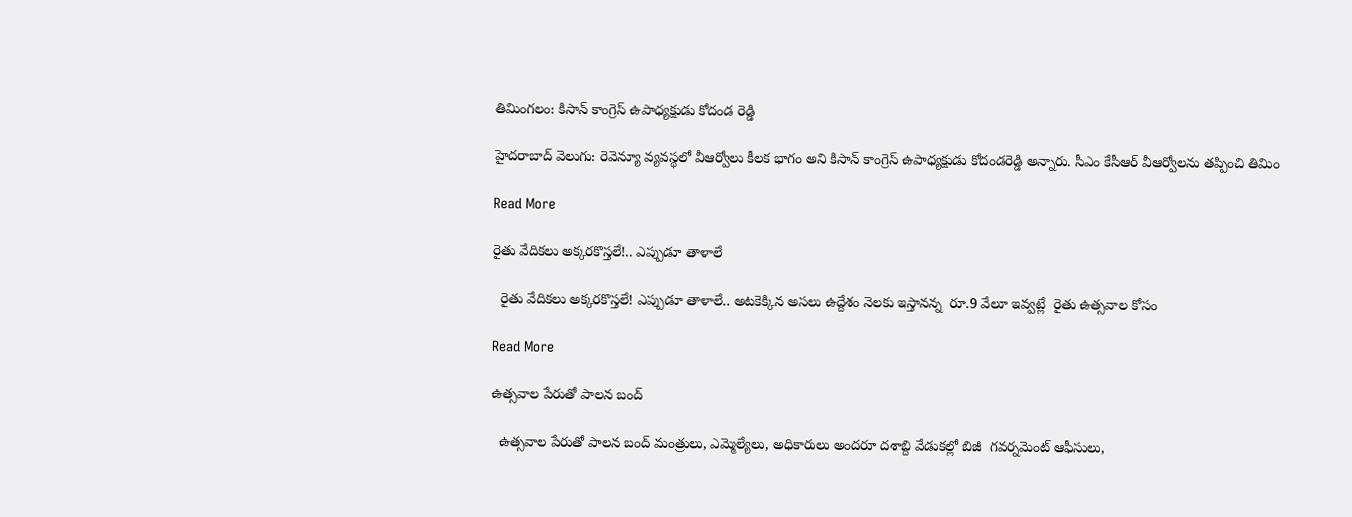తిమింగలం: కిసాన్ కాంగ్రెస్ ఉపాధ్యక్షుడు కోదండ రెడ్డి

హైదరాబాద్ వెలుగు: రెవెన్యూ వ్యవస్థలో వీఆర్వోలు కీలక భాగం అని కిసాన్ కాంగ్రెస్ ఉపాధ్యక్షుడు కోదండరెడ్డి అన్నారు. సీఎం కేసీఆర్ వీఆర్వోలను తప్పించి తిమిం

Read More

రైతు వేదికలు అక్కరకొస్తలే!.. ఎప్పుడూ తాళాలే

  రైతు వేదికలు అక్కరకొస్తలే! ఎప్పుడూ తాళాలే.. అటకెక్కిన అసలు ఉద్దేశం నెలకు ఇస్తానన్న  రూ.9 వేలూ ఇవ్వట్లే  రైతు ఉత్సవాల కోసం

Read More

ఉత్సవాల పేరుతో పాలన బంద్

  ఉత్సవాల పేరుతో పాలన బంద్ మంత్రులు, ఎమ్మెల్యేలు, అధికారులు అందరూ దశాబ్ది వేడుకల్లో బిజీ  గవర్నమెంట్ ఆఫీసులు,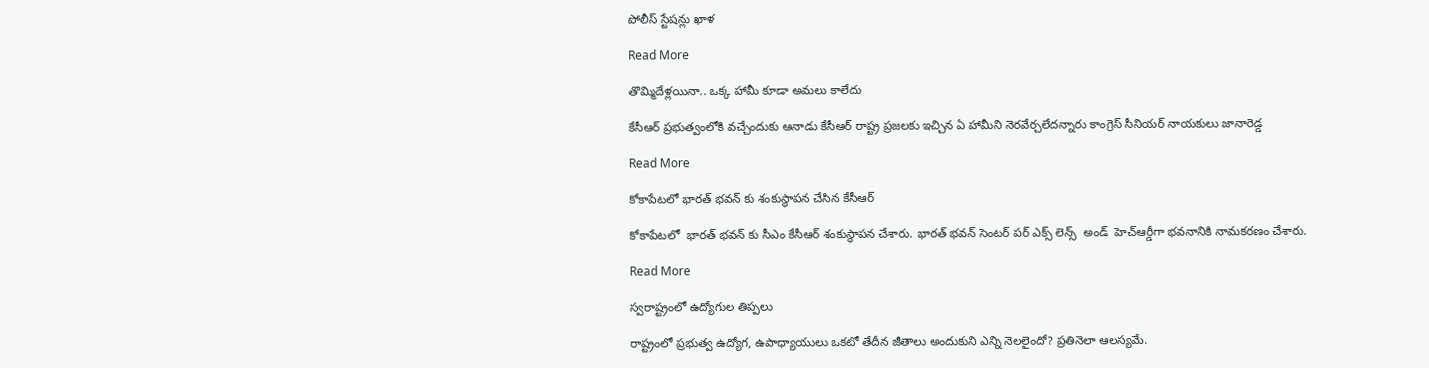పోలీస్ స్టేషన్లు ఖాళ

Read More

తొమ్మిదేళ్లయినా.. ఒక్క హామీ కూడా అమలు కాలేదు

కేసీఆర్ ప్రభుత్వంలోకి వచ్చేందుకు ఆనాడు కేసీఆర్‌ రాష్ట్ర ప్రజలకు ఇచ్చిన ఏ హామీని నెరవేర్చలేదన్నారు కాంగ్రెస్‌ సీనియర్‌ నాయకులు జానారెడ్డ

Read More

కోకాపేటలో భారత్ భవన్ కు శంకుస్థాపన చేసిన కేసీఆర్

కోకాపేటలో  భారత్ భవన్ కు సీఎం కేసీఆర్ శంకుస్థాపన చేశారు. భారత్ భవన్ సెంటర్ పర్ ఎక్స్ లెన్స్  అండ్  హెచ్ఆర్డీగా భవనానికి నామకరణం చేశారు.

Read More

స్వరాష్ట్రంలో ఉద్యోగుల తిప్పలు

రాష్ట్రంలో ప్రభుత్వ ఉద్యోగ, ఉపాధ్యాయులు ఒకటో తేదీన జీతాలు అందుకుని ఎన్ని నెలలైందో? ప్రతినెలా ఆలస్యమే.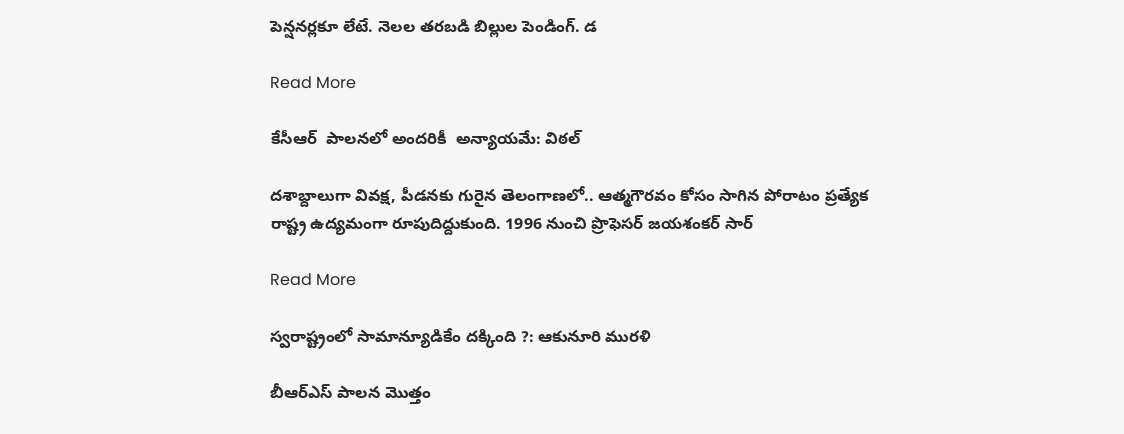పెన్షనర్లకూ లేటే. నెలల తరబడి బిల్లుల పెండింగ్. డ

Read More

కేసీఆర్  పాలనలో అందరికీ  అన్యాయమే: విఠల్

దశాబ్దాలుగా వివక్ష, పీడనకు గురైన తెలంగాణలో.. ఆత్మగౌరవం కోసం సాగిన పోరాటం ప్రత్యేక రాష్ట్ర ఉద్యమంగా రూపుదిద్దుకుంది. 1996 నుంచి ప్రొఫెసర్ జయశంకర్ సార్

Read More

స్వరాష్ట్రంలో సామాన్యూడికేం దక్కింది ?: ఆకునూరి మురళి

బీఆర్ఎస్ పాలన మొత్తం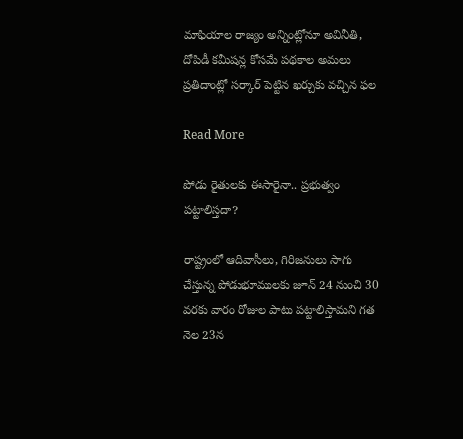మాఫియాల రాజ్యం అన్నింట్లోనూ అవినీతి, దోపిడీ కమీషన్ల కోసమే పథకాల అమలు ప్రతిదాంట్లో సర్కార్ పెట్టిన ఖర్చుకు వచ్చిన ఫల

Read More

పోడు రైతులకు ఈసారైనా.. ప్రభుత్వం పట్టాలిస్తదా?

రాష్ట్రంలో ఆదివాసీలు, గిరిజనులు సాగు చేస్తున్న పోడుభూములకు జూన్ 24 నుంచి 30 వరకు వారం రోజుల పాటు పట్టాలిస్తామని గత నెల 23న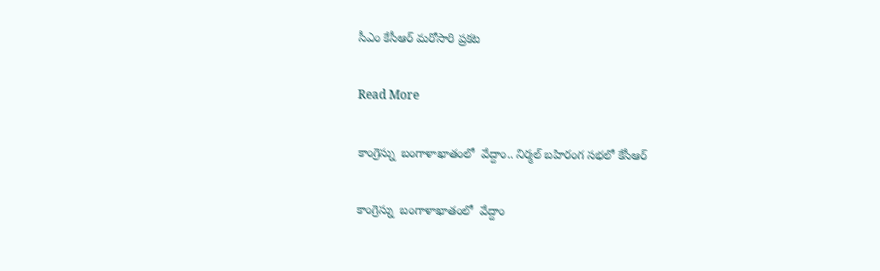సీఎం కేసీఆర్ మరోసారి ప్రకట

Read More

కాంగ్రెస్ను  బంగాళాఖాతంలో  వేద్దాం.. నిర్మల్ బహిరంగ సభలో కేసీఆర్

కాంగ్రెస్ను  బంగాళాఖాతంలో  వేద్దాం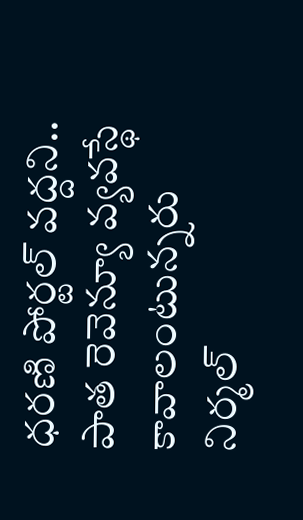ధరణి పోర్టల్ వద్దని.. పాత రెవెన్యూ వ్యవస్థే కావాలంటున్నరు    నిర్మల్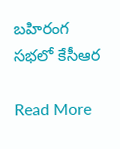బహిరంగ సభలో కేసీఆర

Read More